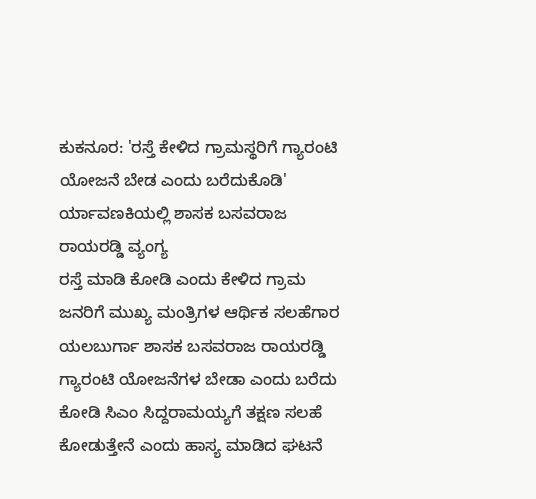ಕುಕನೂರ: 'ರಸ್ತೆ ಕೇಳಿದ ಗ್ರಾಮಸ್ಥರಿಗೆ ಗ್ಯಾರಂಟಿ ಯೋಜನೆ ಬೇಡ ಎಂದು ಬರೆದುಕೊಡಿ' ರ್ಯಾವಣಕಿಯಲ್ಲಿ ಶಾಸಕ ಬಸವರಾಜ ರಾಯರಡ್ಡಿ ವ್ಯಂಗ್ಯ
ರಸ್ತೆ ಮಾಡಿ ಕೋಡಿ ಎಂದು ಕೇಳಿದ ಗ್ರಾಮ ಜನರಿಗೆ ಮುಖ್ಯ ಮಂತ್ರಿಗಳ ಆರ್ಥಿಕ ಸಲಹೆಗಾರ ಯಲಬುರ್ಗಾ ಶಾಸಕ ಬಸವರಾಜ ರಾಯರಡ್ಡಿ ಗ್ಯಾರಂಟಿ ಯೋಜನೆಗಳ ಬೇಡಾ ಎಂದು ಬರೆದು ಕೋಡಿ ಸಿಎಂ ಸಿದ್ದರಾಮಯ್ಯಗೆ ತಕ್ಷಣ ಸಲಹೆ ಕೋಡುತ್ತೇನೆ ಎಂದು ಹಾಸ್ಯ ಮಾಡಿದ ಘಟನೆ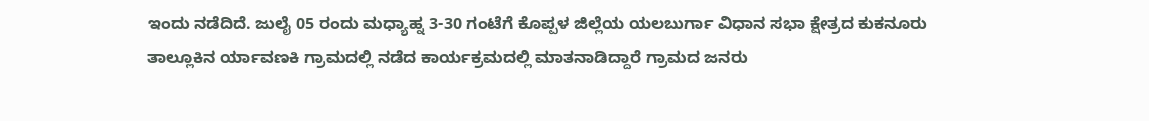ಇಂದು ನಡೆದಿದೆ. ಜುಲೈ 05 ರಂದು ಮಧ್ಯಾಹ್ನ 3-30 ಗಂಟೆಗೆ ಕೊಪ್ಪಳ ಜಿಲ್ಲೆಯ ಯಲಬುರ್ಗಾ ವಿಧಾನ ಸಭಾ ಕ್ಷೇತ್ರದ ಕುಕನೂರು ತಾಲ್ಲೂಕಿನ ರ್ಯಾವಣಕಿ ಗ್ರಾಮದಲ್ಲಿ ನಡೆದ ಕಾರ್ಯಕ್ರಮದಲ್ಲಿ ಮಾತನಾಡಿದ್ದಾರೆ ಗ್ರಾಮದ ಜನರು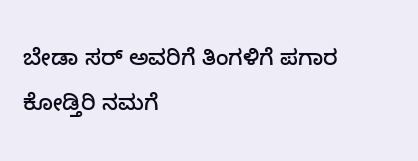ಬೇಡಾ ಸರ್ ಅವರಿಗೆ ತಿಂಗಳಿಗೆ ಪಗಾರ ಕೋಡ್ತಿರಿ ನಮಗೆ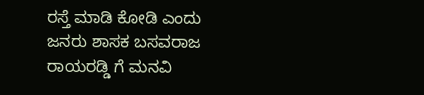ರಸ್ತೆ ಮಾಡಿ ಕೋಡಿ ಎಂದು ಜನರು ಶಾಸಕ ಬಸವರಾಜ ರಾಯರಡ್ಡಿ ಗೆ ಮನವಿ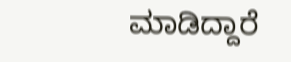ಮಾಡಿದ್ದಾರೆ